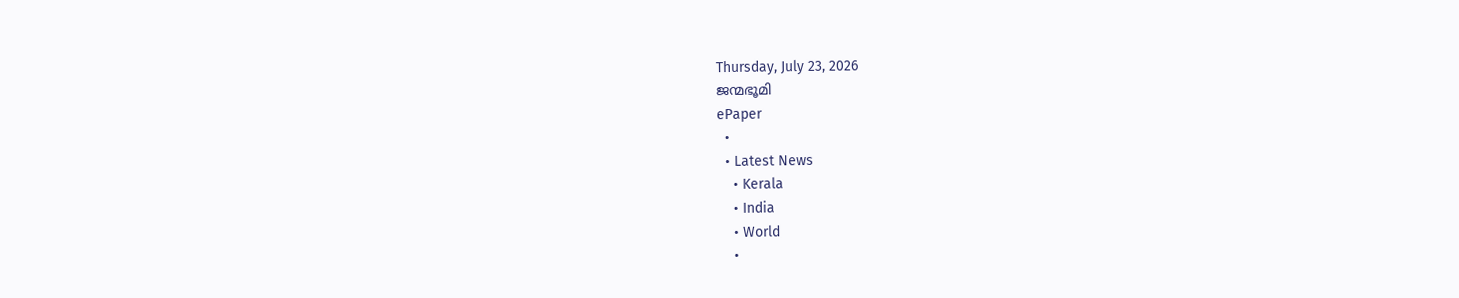Thursday, July 23, 2026
ജന്മഭൂമി
ePaper
  •
  • Latest News
    • Kerala
    • India
    • World
    •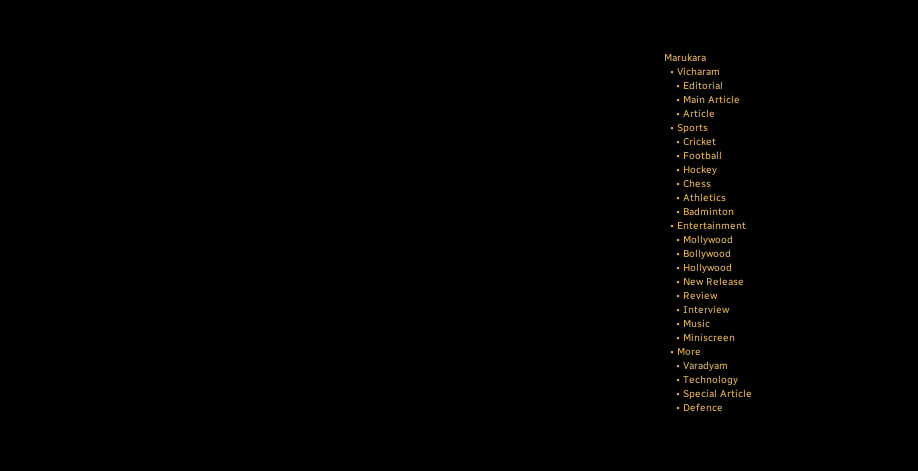Marukara
  • Vicharam
    • Editorial
    • Main Article
    • Article
  • Sports
    • Cricket
    • Football
    • Hockey
    • Chess
    • Athletics
    • Badminton
  • Entertainment
    • Mollywood
    • Bollywood
    • Hollywood
    • New Release
    • Review
    • Interview
    • Music
    • Miniscreen
  • More
    • Varadyam
    • Technology
    • Special Article
    • Defence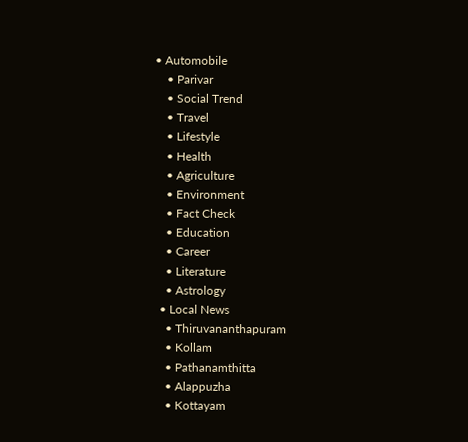• Automobile
    • Parivar
    • Social Trend
    • Travel
    • Lifestyle
    • Health
    • Agriculture
    • Environment
    • Fact Check
    • Education
    • Career
    • Literature
    • Astrology
  • Local News
    • Thiruvananthapuram
    • Kollam
    • Pathanamthitta
    • Alappuzha
    • Kottayam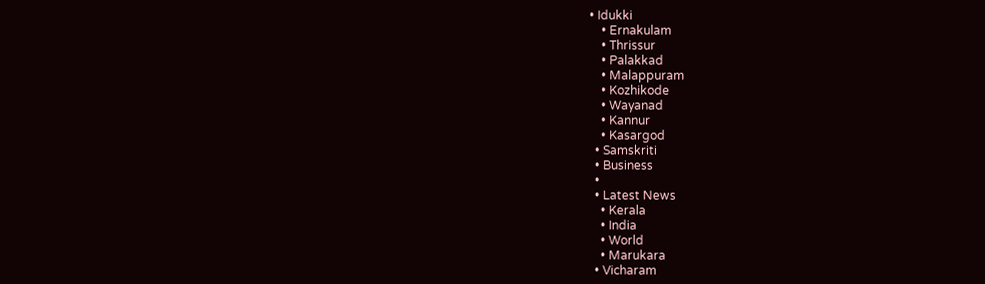• Idukki
    • Ernakulam
    • Thrissur
    • Palakkad
    • Malappuram
    • Kozhikode
    • Wayanad
    • Kannur
    • Kasargod
  • Samskriti
  • Business
  •
  • Latest News
    • Kerala
    • India
    • World
    • Marukara
  • Vicharam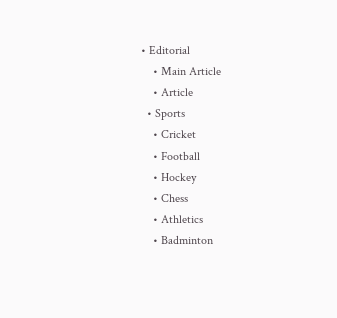• Editorial
    • Main Article
    • Article
  • Sports
    • Cricket
    • Football
    • Hockey
    • Chess
    • Athletics
    • Badminton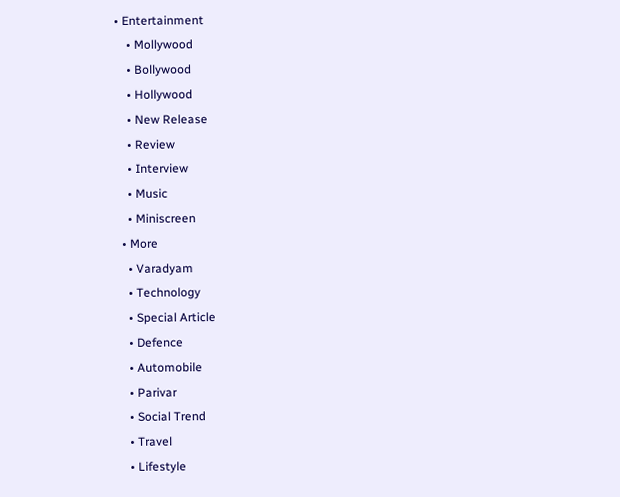• Entertainment
    • Mollywood
    • Bollywood
    • Hollywood
    • New Release
    • Review
    • Interview
    • Music
    • Miniscreen
  • More
    • Varadyam
    • Technology
    • Special Article
    • Defence
    • Automobile
    • Parivar
    • Social Trend
    • Travel
    • Lifestyle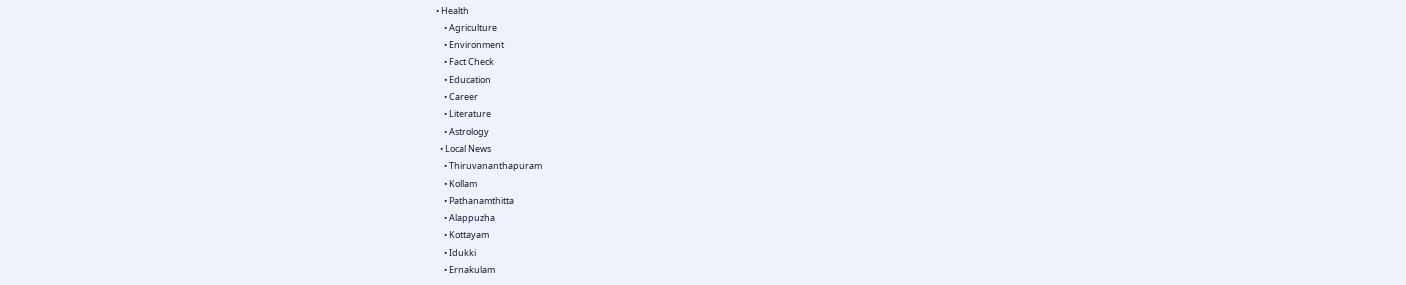• Health
    • Agriculture
    • Environment
    • Fact Check
    • Education
    • Career
    • Literature
    • Astrology
  • Local News
    • Thiruvananthapuram
    • Kollam
    • Pathanamthitta
    • Alappuzha
    • Kottayam
    • Idukki
    • Ernakulam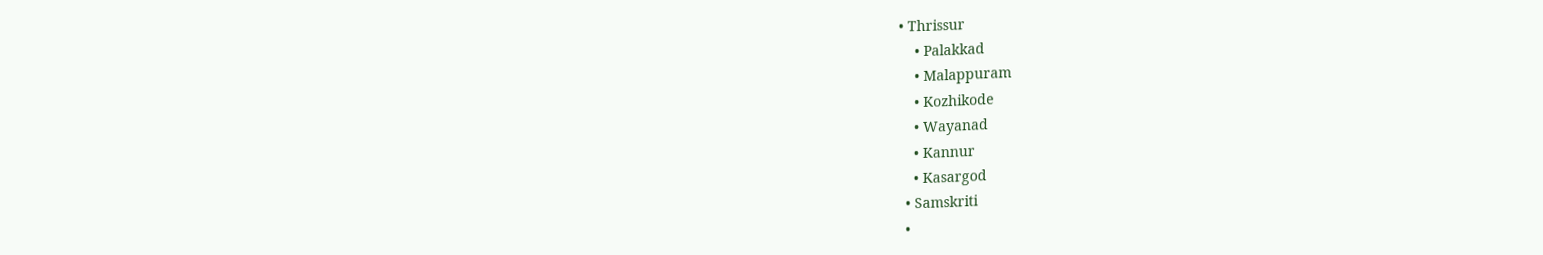• Thrissur
    • Palakkad
    • Malappuram
    • Kozhikode
    • Wayanad
    • Kannur
    • Kasargod
  • Samskriti
  •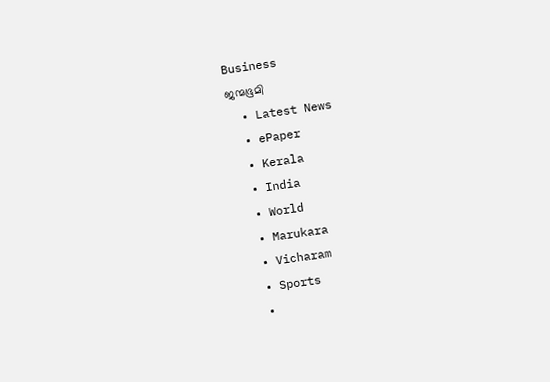Business
ജന്മഭൂമി
  • Latest News
  • ePaper
  • Kerala
  • India
  • World
  • Marukara
  • Vicharam
  • Sports
  •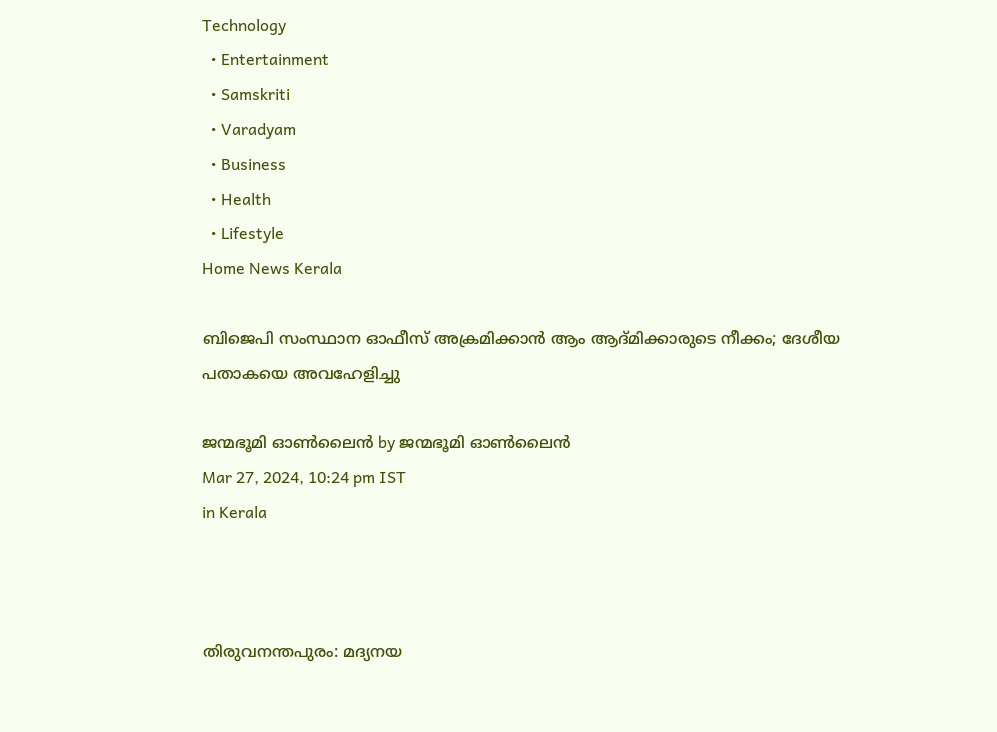Technology
  • Entertainment
  • Samskriti
  • Varadyam
  • Business
  • Health
  • Lifestyle
Home News Kerala

ബിജെപി സംസ്ഥാന ഓഫീസ് അക്രമിക്കാന്‍ ആം ആദ്മിക്കാരുടെ നീക്കം; ദേശീയ പതാകയെ അവഹേളിച്ചു

ജന്മഭൂമി ഓണ്‍ലൈന്‍ by ജന്മഭൂമി ഓണ്‍ലൈന്‍
Mar 27, 2024, 10:24 pm IST
in Kerala



തിരുവനന്തപുരം: മദ്യനയ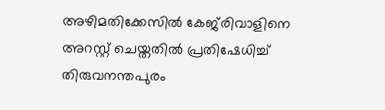അഴിമതിക്കേസില്‍ കേജ്‌രിവാളിനെ അറസ്റ്റ് ചെയ്തതില്‍ പ്രതിഷേധിച്ച് തിരുവനന്തപുരം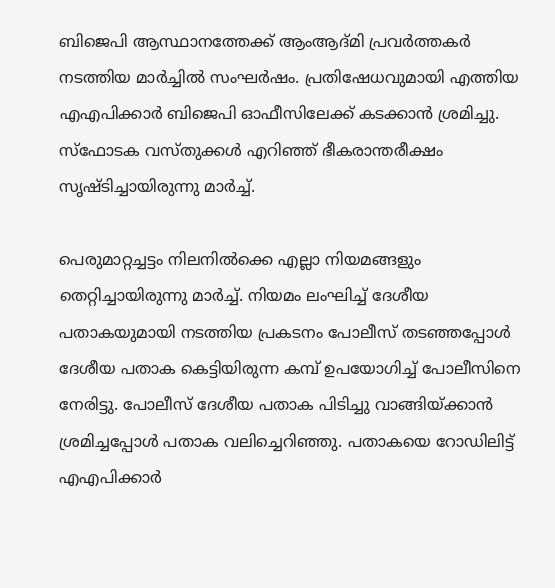ബിജെപി ആസ്ഥാനത്തേക്ക് ആംആദ്മി പ്രവര്‍ത്തകര്‍ നടത്തിയ മാര്‍ച്ചില്‍ സംഘര്‍ഷം. പ്രതിഷേധവുമായി എത്തിയ എഎപിക്കാര്‍ ബിജെപി ഓഫീസിലേക്ക് കടക്കാന്‍ ശ്രമിച്ചു. സ്‌ഫോടക വസ്തുക്കള്‍ എറിഞ്ഞ് ഭീകരാന്തരീക്ഷം സൃഷ്ടിച്ചായിരുന്നു മാര്‍ച്ച്.

പെരുമാറ്റച്ചട്ടം നിലനില്‍ക്കെ എല്ലാ നിയമങ്ങളും തെറ്റിച്ചായിരുന്നു മാര്‍ച്ച്. നിയമം ലംഘിച്ച് ദേശീയ പതാകയുമായി നടത്തിയ പ്രകടനം പോലീസ് തടഞ്ഞപ്പോള്‍ ദേശീയ പതാക കെട്ടിയിരുന്ന കമ്പ് ഉപയോഗിച്ച് പോലീസിനെ നേരിട്ടു. പോലീസ് ദേശീയ പതാക പിടിച്ചു വാങ്ങിയ്‌ക്കാന്‍ ശ്രമിച്ചപ്പോള്‍ പതാക വലിച്ചെറിഞ്ഞു. പതാകയെ റോഡിലിട്ട് എഎപിക്കാര്‍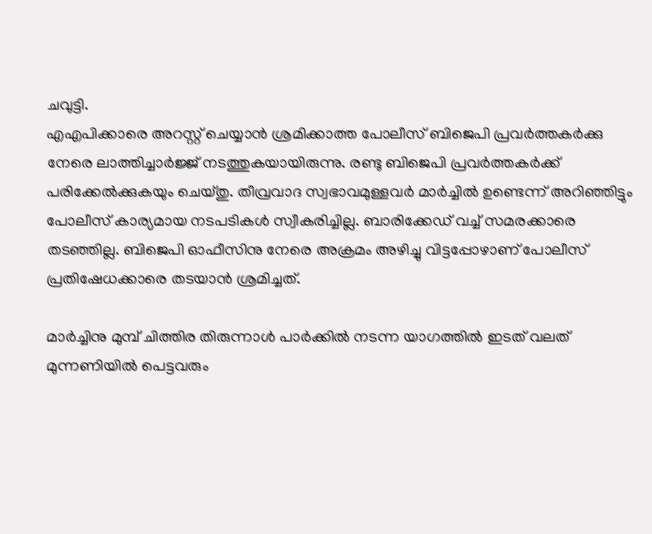ചവുട്ടി.
എഎപിക്കാരെ അറസ്റ്റ് ചെയ്യാന്‍ ശ്രമിക്കാത്ത പോലീസ് ബിജെപി പ്രവര്‍ത്തകര്‍ക്കു നേരെ ലാത്തിച്ചാര്‍ജ്ജ് നടത്തുകയായിരുന്നു. രണ്ടു ബിജെപി പ്രവര്‍ത്തകര്‍ക്ക് പരിക്കേല്‍ക്കുകയും ചെയ്തു. തീവ്രവാദ സ്വഭാവമുള്ളവര്‍ മാര്‍ച്ചില്‍ ഉണ്ടെന്ന് അറിഞ്ഞിട്ടും പോലീസ് കാര്യമായ നടപടികള്‍ സ്വീകരിച്ചില്ല. ബാരിക്കേഡ് വച്ച് സമരക്കാരെ തടഞ്ഞില്ല. ബിജെപി ഓഫീസിനു നേരെ അക്രമം അഴിച്ചു വിട്ടപ്പോഴാണ് പോലീസ് പ്രതിഷേധക്കാരെ തടയാന്‍ ശ്രമിച്ചത്.

മാര്‍ച്ചിനു മുമ്പ് ചിത്തിര തിരുന്നാള്‍ പാര്‍ക്കില്‍ നടന്ന യാഗത്തില്‍ ഇടത് വലത് മുന്നണിയില്‍ പെട്ടവരും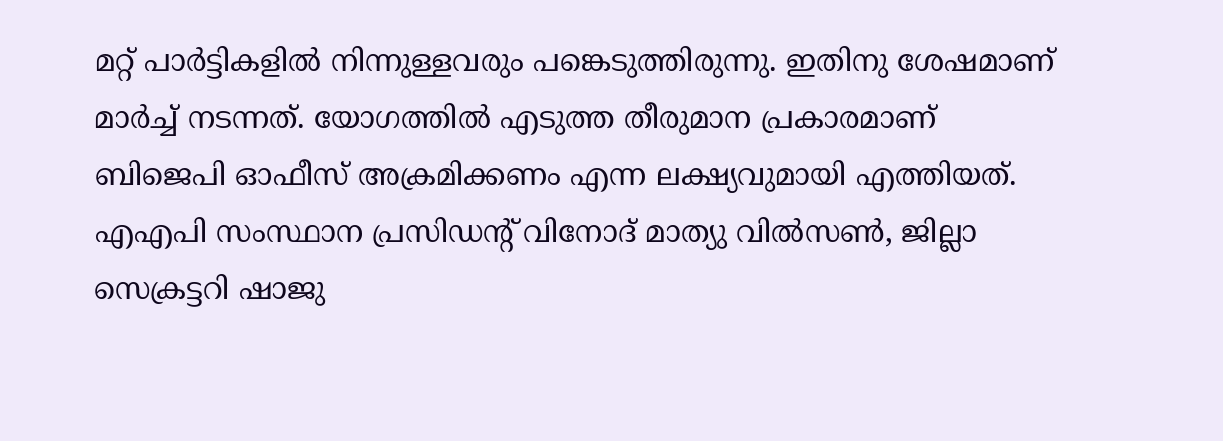മറ്റ് പാര്‍ട്ടികളില്‍ നിന്നുള്ളവരും പങ്കെടുത്തിരുന്നു. ഇതിനു ശേഷമാണ് മാര്‍ച്ച് നടന്നത്. യോഗത്തില്‍ എടുത്ത തീരുമാന പ്രകാരമാണ് ബിജെപി ഓഫീസ് അക്രമിക്കണം എന്ന ലക്ഷ്യവുമായി എത്തിയത്. എഎപി സംസ്ഥാന പ്രസിഡന്റ് വിനോദ് മാത്യു വില്‍സണ്‍, ജില്ലാ സെക്രട്ടറി ഷാജു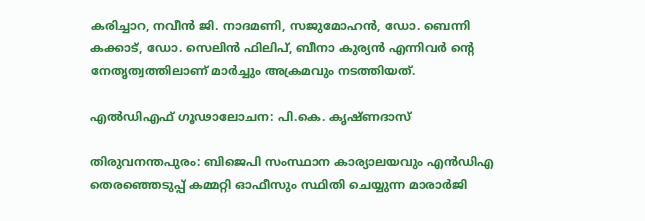കരിച്ചാറ, നവീന്‍ ജി. നാദമണി, സജുമോഹന്‍, ഡോ. ബെന്നി കക്കാട്, ഡോ. സെലിന്‍ ഫിലിപ്, ബീനാ കുര്യന്‍ എന്നിവര്‍ ന്റെ നേതൃത്വത്തിലാണ് മാര്‍ച്ചും അക്രമവും നടത്തിയത്.

എല്‍ഡിഎഫ് ഗൂഢാലോചന: പി.കെ. കൃഷ്ണദാസ്

തിരുവനന്തപുരം: ബിജെപി സംസ്ഥാന കാര്യാലയവും എന്‍ഡിഎ തെരഞ്ഞെടുപ്പ് കമ്മറ്റി ഓഫീസും സ്ഥിതി ചെയ്യുന്ന മാരാര്‍ജി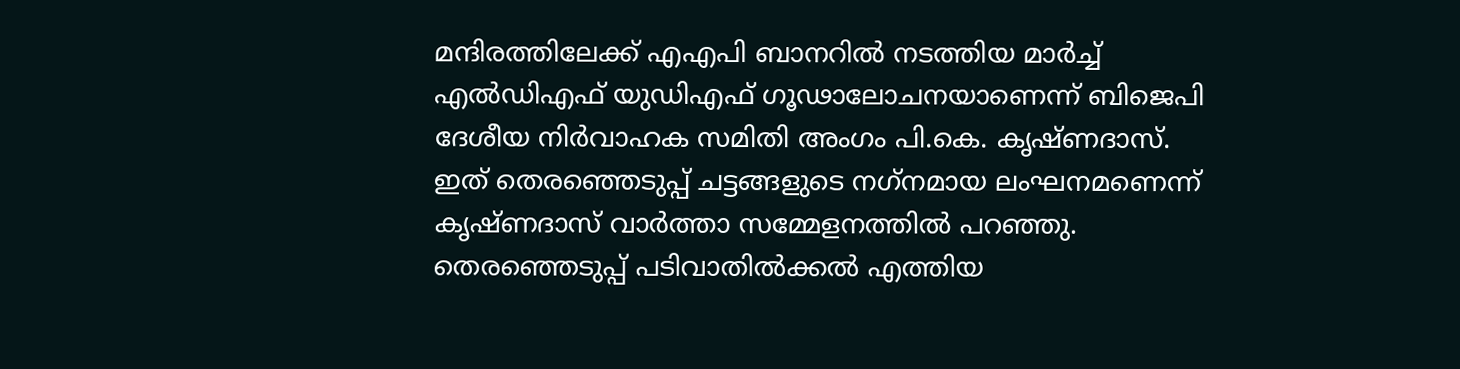മന്ദിരത്തിലേക്ക് എഎപി ബാനറില്‍ നടത്തിയ മാര്‍ച്ച് എല്‍ഡിഎഫ് യുഡിഎഫ് ഗൂഢാലോചനയാണെന്ന് ബിജെപി ദേശീയ നിര്‍വാഹക സമിതി അംഗം പി.കെ. കൃഷ്ണദാസ്. ഇത് തെരഞ്ഞെടുപ്പ് ചട്ടങ്ങളുടെ നഗ്‌നമായ ലംഘനമണെന്ന് കൃഷ്ണദാസ് വാര്‍ത്താ സമ്മേളനത്തില്‍ പറഞ്ഞു. തെരഞ്ഞെടുപ്പ് പടിവാതില്‍ക്കല്‍ എത്തിയ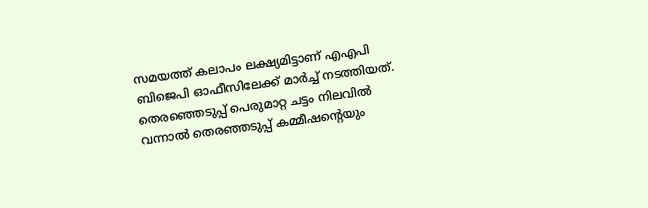സമയത്ത് കലാപം ലക്ഷ്യമിട്ടാണ് എഎപി ബിജെപി ഓഫീസിലേക്ക് മാര്‍ച്ച് നടത്തിയത്.
തെരഞ്ഞെടുപ്പ് പെരുമാറ്റ ചട്ടം നിലവില്‍ വന്നാല്‍ തെരഞ്ഞടുപ്പ് കമ്മീഷന്റെയും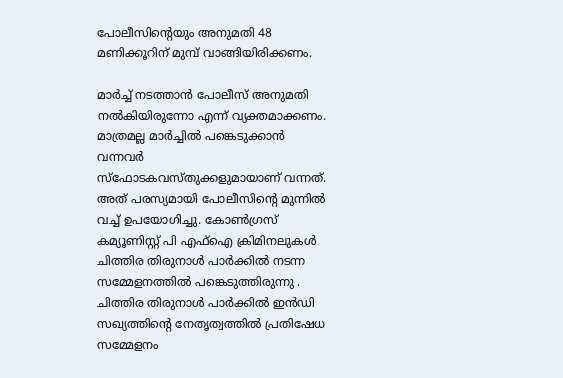പോലീസിന്റെയും അനുമതി 48 മണിക്കൂറിന് മുമ്പ് വാങ്ങിയിരിക്കണം.

മാര്‍ച്ച് നടത്താന്‍ പോലീസ് അനുമതി നല്‍കിയിരുന്നോ എന്ന് വ്യക്തമാക്കണം. മാത്രമല്ല മാര്‍ച്ചില്‍ പങ്കെടുക്കാന്‍ വന്നവര്‍ സ്‌ഫോടകവസ്തുക്കളുമായാണ് വന്നത്. അത് പരസ്യമായി പോലീസിന്റെ മുന്നില്‍ വച്ച് ഉപയോഗിച്ചു. കോണ്‍ഗ്രസ് കമ്യൂണിസ്റ്റ് പി എഫ്‌ഐ ക്രിമിനലുകള്‍ ചിത്തിര തിരുനാള്‍ പാര്‍ക്കില്‍ നടന്ന സമ്മേളനത്തില്‍ പങ്കെടുത്തിരുന്നു . ചിത്തിര തിരുനാള്‍ പാര്‍ക്കില്‍ ഇന്‍ഡി സഖ്യത്തിന്റെ നേതൃത്വത്തില്‍ പ്രതിഷേധ സമ്മേളനം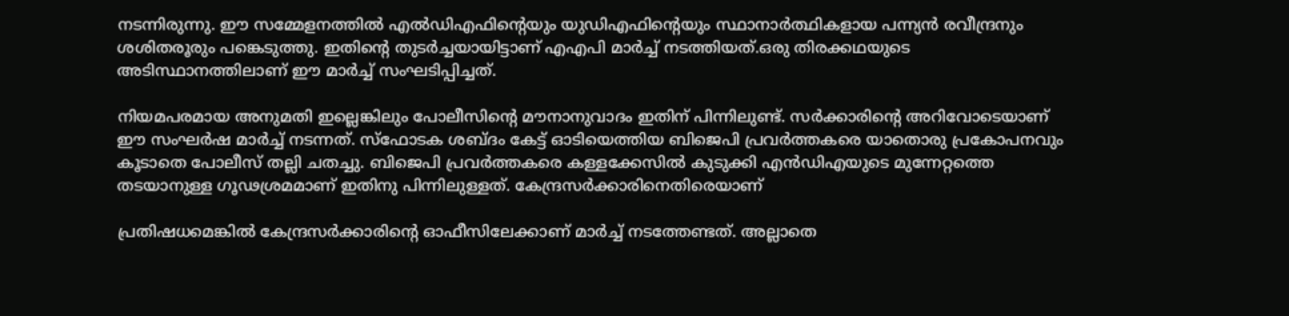നടന്നിരുന്നു. ഈ സമ്മേളനത്തില്‍ എല്‍ഡിഎഫിന്റെയും യുഡിഎഫിന്റെയും സ്ഥാനാര്‍ത്ഥികളായ പന്ന്യന്‍ രവീന്ദ്രനും ശശിതരൂരും പങ്കെടുത്തു. ഇതിന്റെ തുടര്‍ച്ചയായിട്ടാണ് എഎപി മാര്‍ച്ച് നടത്തിയത്.ഒരു തിരക്കഥയുടെ അടിസ്ഥാനത്തിലാണ് ഈ മാര്‍ച്ച് സംഘടിപ്പിച്ചത്.

നിയമപരമായ അനുമതി ഇല്ലെങ്കിലും പോലീസിന്റെ മൗനാനുവാദം ഇതിന് പിന്നിലുണ്ട്. സര്‍ക്കാരിന്റെ അറിവോടെയാണ് ഈ സംഘര്‍ഷ മാര്‍ച്ച് നടന്നത്. സ്‌ഫോടക ശബ്ദം കേട്ട് ഓടിയെത്തിയ ബിജെപി പ്രവര്‍ത്തകരെ യാതൊരു പ്രകോപനവും കൂടാതെ പോലീസ് തല്ലി ചതച്ചു. ബിജെപി പ്രവര്‍ത്തകരെ കള്ളക്കേസില്‍ കുടുക്കി എന്‍ഡിഎയുടെ മുന്നേറ്റത്തെ തടയാനുള്ള ഗൂഢശ്രമമാണ് ഇതിനു പിന്നിലുള്ളത്. കേന്ദ്രസര്‍ക്കാരിനെതിരെയാണ്

പ്രതിഷധമെങ്കില്‍ കേന്ദ്രസര്‍ക്കാരിന്റെ ഓഫീസിലേക്കാണ് മാര്‍ച്ച് നടത്തേണ്ടത്. അല്ലാതെ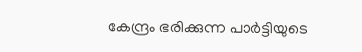കേന്ദ്രം ഭരിക്കുന്ന പാര്‍ട്ടിയുടെ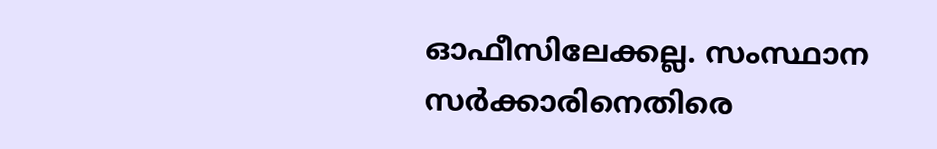ഓഫീസിലേക്കല്ല. സംസ്ഥാന സര്‍ക്കാരിനെതിരെ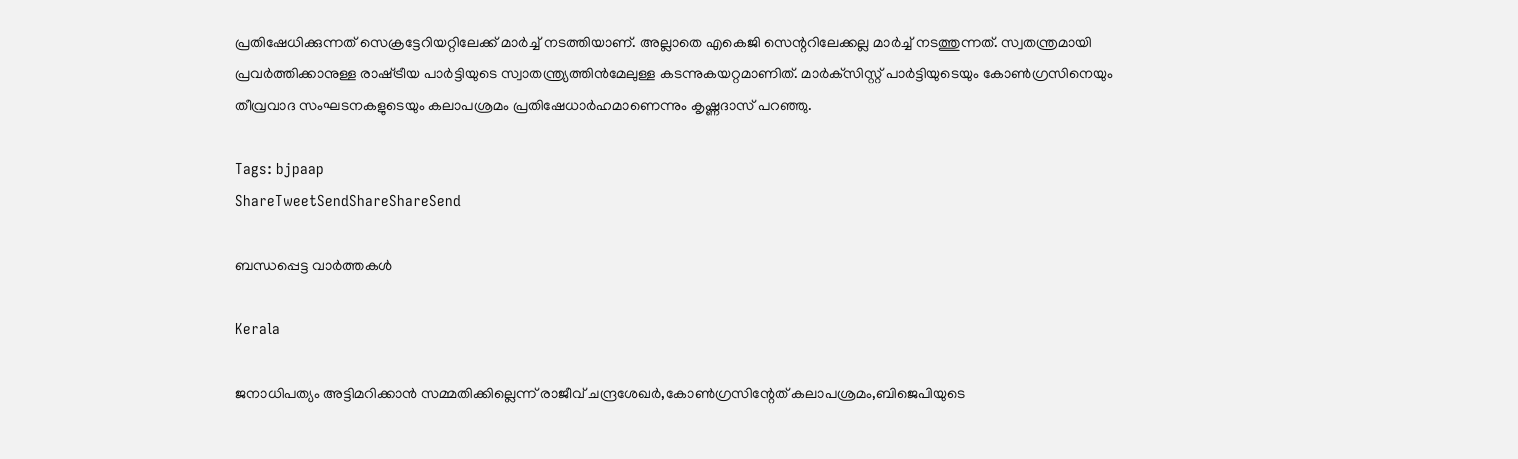പ്രതിഷേധിക്കുന്നത് സെക്രട്ടേറിയറ്റിലേക്ക് മാര്‍ച്ച് നടത്തിയാണ്. അല്ലാതെ എകെജി സെന്ററിലേക്കല്ല മാര്‍ച്ച് നടത്തുന്നത്. സ്വതന്ത്രമായി പ്രവര്‍ത്തിക്കാനുള്ള രാഷ്‌ട്രീയ പാര്‍ട്ടിയുടെ സ്വാതന്ത്ര്യത്തിന്‍മേലുള്ള കടന്നുകയറ്റമാണിത്. മാര്‍ക്‌സിസ്റ്റ് പാര്‍ട്ടിയുടെയും കോണ്‍ഗ്രസിനെയും തീവ്രവാദ സംഘടനകളുടെയും കലാപശ്രമം പ്രതിഷേധാര്‍ഹമാണെന്നും കൃഷ്ണദാസ് പറഞ്ഞു.

Tags: bjpaap
ShareTweetSendShareShareSend

ബന്ധപ്പെട്ട വാര്‍ത്തകള്‍

Kerala

ജനാധിപത്യം അട്ടിമറിക്കാന്‍ സമ്മതിക്കില്ലെന്ന് രാജീവ് ചന്ദ്രശേഖര്‍,കോണ്‍ഗ്രസിന്റേത് കലാപശ്രമം,ബിജെപിയുടെ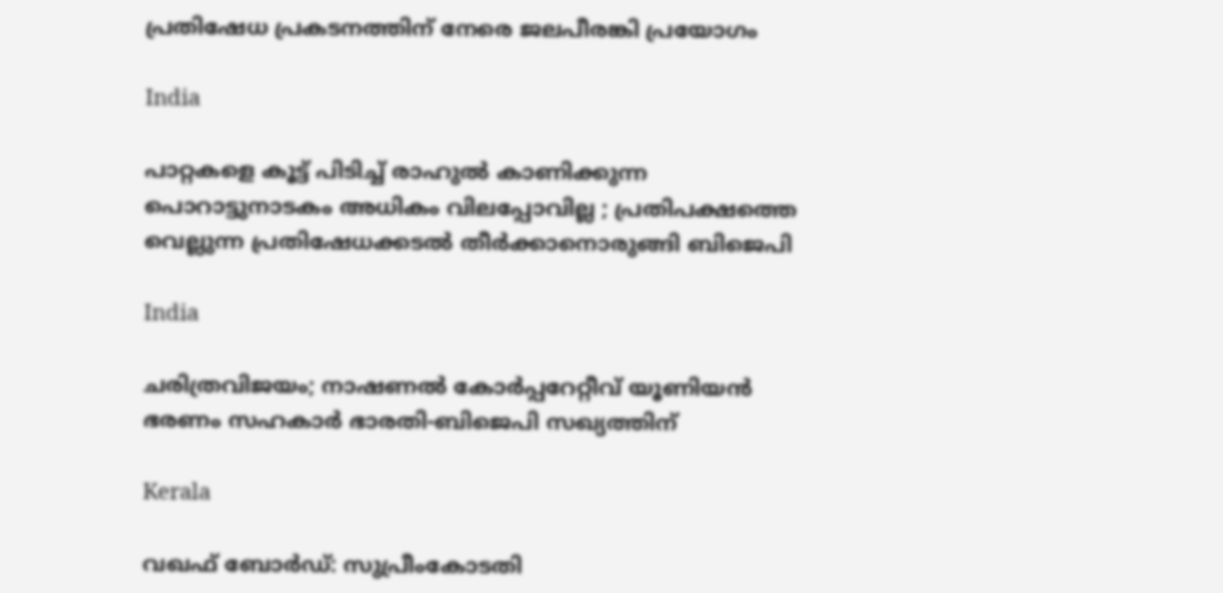പ്രതിഷേധ പ്രകടനത്തിന് നേരെ ജലപീരങ്കി പ്രയോഗം

India

പാറ്റകളെ കൂട്ട് പിടിച്ച് രാഹുൽ കാണിക്കുന്ന പൊറാട്ടുനാടകം അധികം വിലപ്പോവില്ല ; പ്രതിപക്ഷത്തെ വെല്ലുന്ന പ്രതിഷേധക്കടൽ തീർക്കാനൊരുങ്ങി ബിജെപി

India

ചരിത്രവിജയം; നാഷണല്‍ കോര്‍പ്പറേറ്റീവ് യൂണിയന്‍ ഭരണം സഹകാര്‍ ഭാരതി-ബിജെപി സഖ്യത്തിന്

Kerala

വഖഫ് ബോർഡ്: സുപ്രീംകോടതി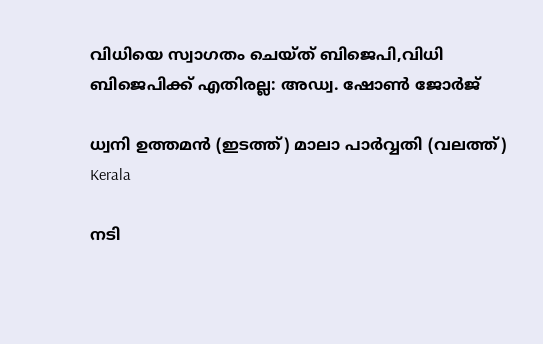വിധിയെ സ്വാഗതം ചെയ്ത് ബിജെപി,വിധി ബിജെപിക്ക് എതിരല്ല: അഡ്വ. ഷോൺ ജോർജ്

ധ്വനി ഉത്തമന്‍ (ഇടത്ത്) മാലാ പാര്‍വ്വതി (വലത്ത്)
Kerala

നടി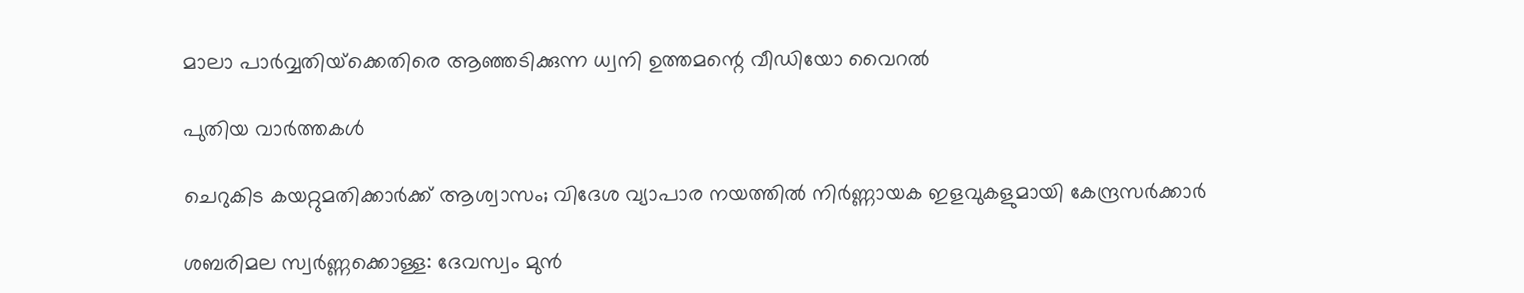മാലാ പാര്‍വ്വതിയ്‌ക്കെതിരെ ആഞ്ഞടിക്കുന്ന ധ്വനി ഉത്തമന്റെ വീഡിയോ വൈറല്‍

പുതിയ വാര്‍ത്തകള്‍

ചെറുകിട കയറ്റുമതിക്കാര്‍ക്ക് ആശ്വാസം; വിദേശ വ്യാപാര നയത്തില്‍ നിര്‍ണ്ണായക ഇളവുകളുമായി കേന്ദ്രസര്‍ക്കാര്‍

ശബരിമല സ്വർണ്ണക്കൊള്ള: ദേവസ്വം മുൻ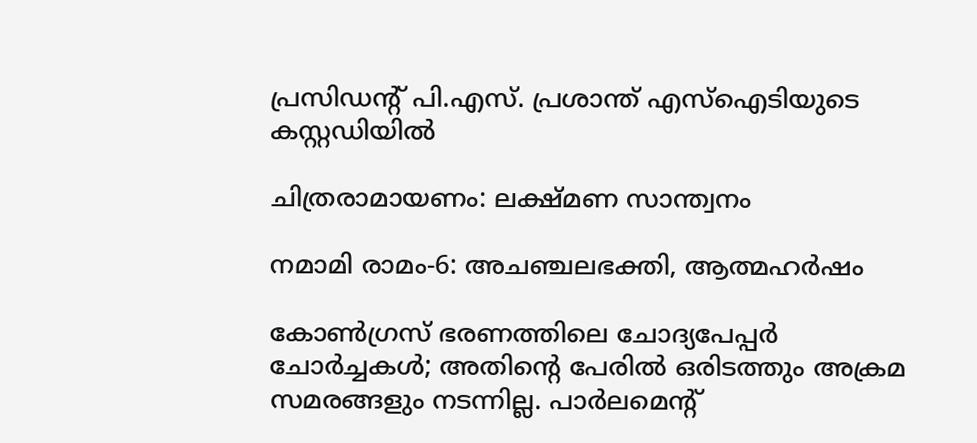പ്രസിഡന്റ് പി.എസ്. പ്രശാന്ത് എസ്‌ഐടിയുടെ കസ്റ്റഡിയിൽ

ചിത്രരാമായണം: ലക്ഷ്മണ സാന്ത്വനം

നമാമി രാമം-6: അചഞ്ചലഭക്തി, ആത്മഹര്‍ഷം

കോണ്‍ഗ്രസ് ഭരണത്തിലെ ചോദ്യപേപ്പര്‍ ചോര്‍ച്ചകള്‍; അതിന്റെ പേരില്‍ ഒരിടത്തും അക്രമ സമരങ്ങളും നടന്നില്ല. പാര്‍ലമെന്റ്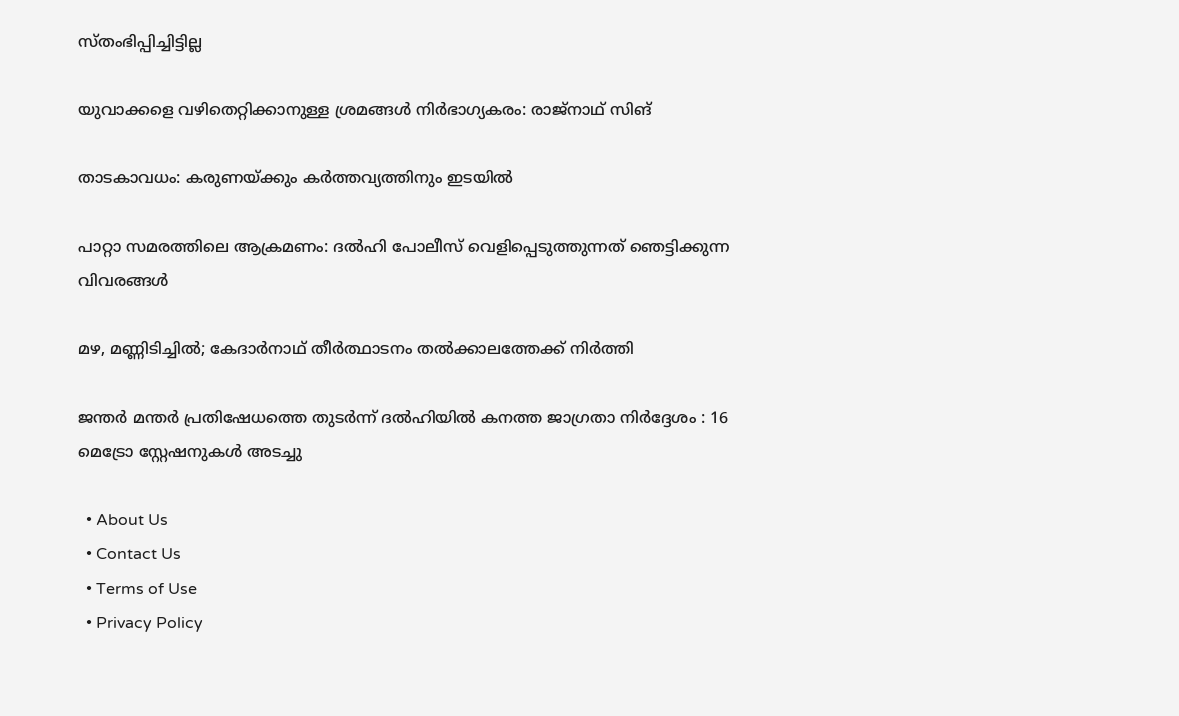സ്തംഭിപ്പിച്ചിട്ടില്ല

യുവാക്കളെ വഴിതെറ്റിക്കാനുള്ള ശ്രമങ്ങള്‍ നിര്‍ഭാഗ്യകരം: രാജ്നാഥ് സിങ്

താടകാവധം: കരുണയ്‌ക്കും കര്‍ത്തവ്യത്തിനും ഇടയില്‍

പാറ്റാ സമരത്തിലെ ആക്രമണം: ദൽഹി പോലീസ് വെളിപ്പെടുത്തുന്നത് ഞെട്ടിക്കുന്ന വിവരങ്ങൾ

മഴ, മണ്ണിടിച്ചിൽ; കേദാർനാഥ് തീർത്ഥാടനം തൽക്കാലത്തേക്ക് നിർത്തി

ജന്തർ മന്തർ പ്രതിഷേധത്തെ തുടർന്ന് ദൽഹിയിൽ കനത്ത ജാഗ്രതാ നിർദ്ദേശം : 16 മെട്രോ സ്റ്റേഷനുകൾ അടച്ചു

  • About Us
  • Contact Us
  • Terms of Use
  • Privacy Policy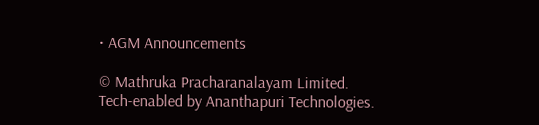• AGM Announcements

© Mathruka Pracharanalayam Limited.
Tech-enabled by Ananthapuri Technologies.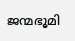ജന്മഭൂമി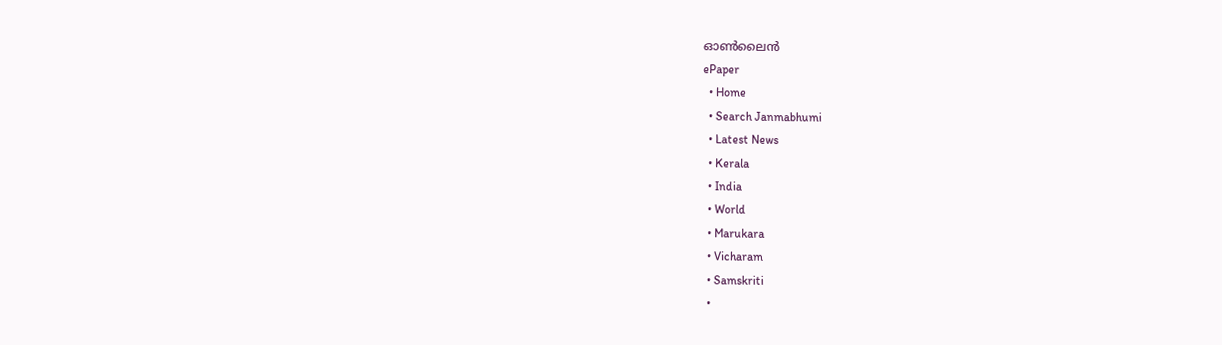ഓണ്‍ലൈന്‍
ePaper
  • Home
  • Search Janmabhumi
  • Latest News
  • Kerala
  • India
  • World
  • Marukara
  • Vicharam
  • Samskriti
  •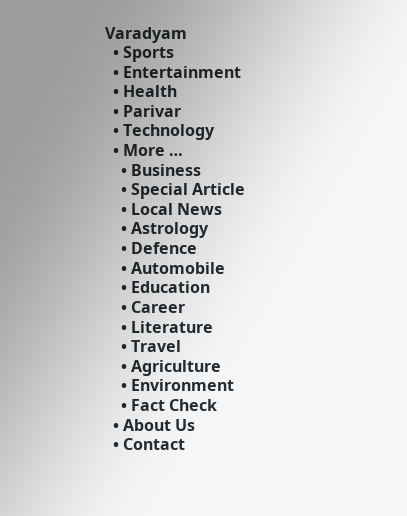Varadyam
  • Sports
  • Entertainment
  • Health
  • Parivar
  • Technology
  • More …
    • Business
    • Special Article
    • Local News
    • Astrology
    • Defence
    • Automobile
    • Education
    • Career
    • Literature
    • Travel
    • Agriculture
    • Environment
    • Fact Check
  • About Us
  • Contact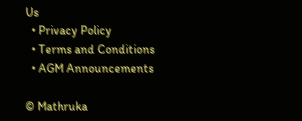Us
  • Privacy Policy
  • Terms and Conditions
  • AGM Announcements

© Mathruka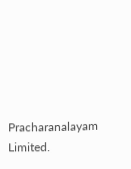Pracharanalayam Limited.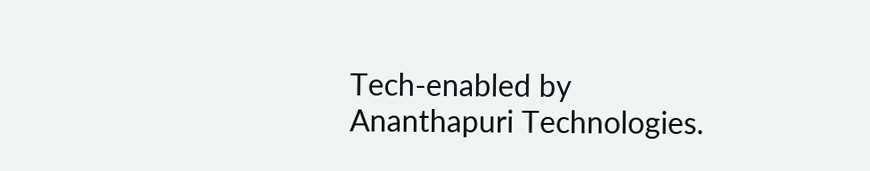Tech-enabled by Ananthapuri Technologies.